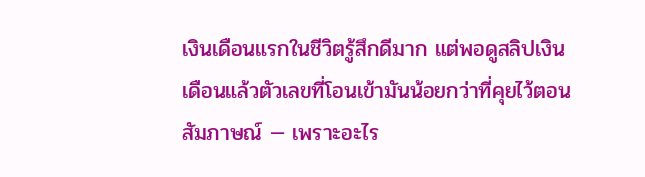เงินเดือนแรกในชีวิตรู้สึกดีมาก แต่พอดูสลิปเงินเดือนแล้วตัวเลขที่โอนเข้ามันน้อยกว่าที่คุยไว้ตอนสัมภาษณ์ — เพราะอะไร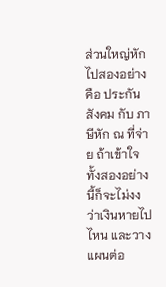ส่วนใหญ่หักไปสองอย่างคือ ประกันสังคม กับ ภาษีหัก ณ ที่จ่าย ถ้าเข้าใจทั้งสองอย่างนี้ก็จะไม่งงว่าเงินหายไปไหน และวางแผนต่อ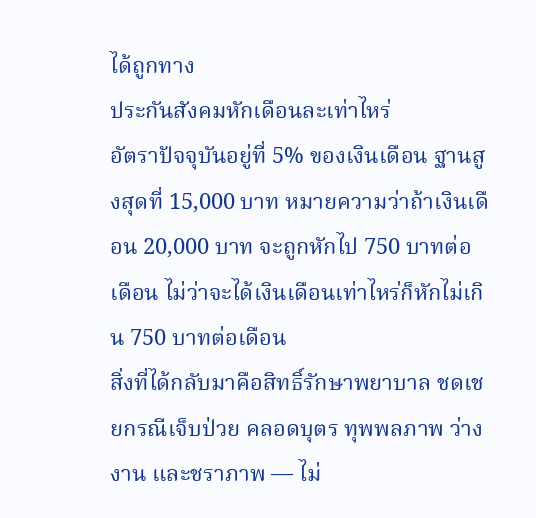ได้ถูกทาง
ประกันสังคมหักเดือนละเท่าไหร่
อัตราปัจจุบันอยู่ที่ 5% ของเงินเดือน ฐานสูงสุดที่ 15,000 บาท หมายความว่าถ้าเงินเดือน 20,000 บาท จะถูกหักไป 750 บาทต่อเดือน ไม่ว่าจะได้เงินเดือนเท่าไหร่ก็หักไม่เกิน 750 บาทต่อเดือน
สิ่งที่ได้กลับมาคือสิทธิ์รักษาพยาบาล ชดเชยกรณีเจ็บป่วย คลอดบุตร ทุพพลภาพ ว่างงาน และชราภาพ — ไม่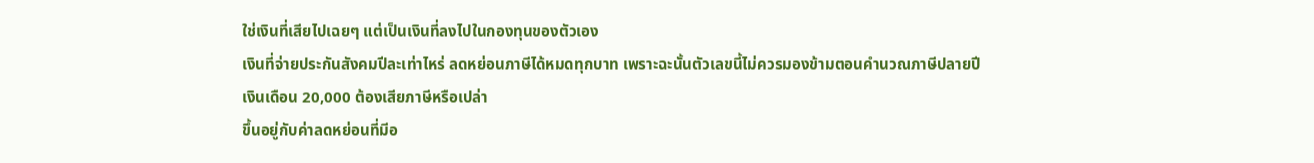ใช่เงินที่เสียไปเฉยๆ แต่เป็นเงินที่ลงไปในกองทุนของตัวเอง
เงินที่จ่ายประกันสังคมปีละเท่าไหร่ ลดหย่อนภาษีได้หมดทุกบาท เพราะฉะนั้นตัวเลขนี้ไม่ควรมองข้ามตอนคำนวณภาษีปลายปี
เงินเดือน 20,000 ต้องเสียภาษีหรือเปล่า
ขึ้นอยู่กับค่าลดหย่อนที่มีอ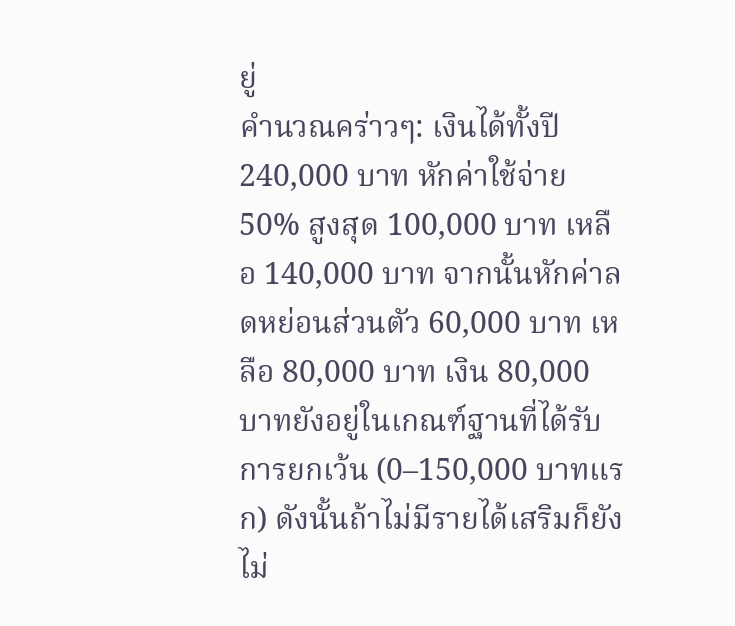ยู่
คำนวณคร่าวๆ: เงินได้ทั้งปี 240,000 บาท หักค่าใช้จ่าย 50% สูงสุด 100,000 บาท เหลือ 140,000 บาท จากนั้นหักค่าลดหย่อนส่วนตัว 60,000 บาท เหลือ 80,000 บาท เงิน 80,000 บาทยังอยู่ในเกณฑ์ฐานที่ได้รับการยกเว้น (0–150,000 บาทแรก) ดังนั้นถ้าไม่มีรายได้เสริมก็ยังไม่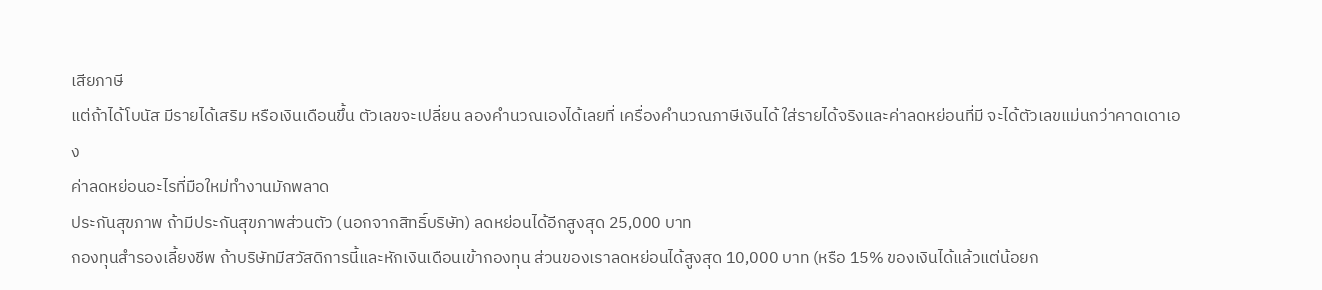เสียภาษี
แต่ถ้าได้โบนัส มีรายได้เสริม หรือเงินเดือนขึ้น ตัวเลขจะเปลี่ยน ลองคำนวณเองได้เลยที่ เครื่องคำนวณภาษีเงินได้ ใส่รายได้จริงและค่าลดหย่อนที่มี จะได้ตัวเลขแม่นกว่าคาดเดาเอง
ค่าลดหย่อนอะไรที่มือใหม่ทำงานมักพลาด
ประกันสุขภาพ ถ้ามีประกันสุขภาพส่วนตัว (นอกจากสิทธิ์บริษัท) ลดหย่อนได้อีกสูงสุด 25,000 บาท
กองทุนสำรองเลี้ยงชีพ ถ้าบริษัทมีสวัสดิการนี้และหักเงินเดือนเข้ากองทุน ส่วนของเราลดหย่อนได้สูงสุด 10,000 บาท (หรือ 15% ของเงินได้แล้วแต่น้อยก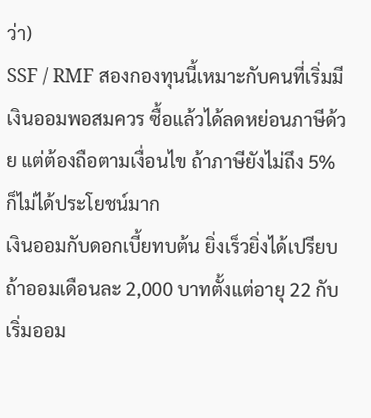ว่า)
SSF / RMF สองกองทุนนี้เหมาะกับคนที่เริ่มมีเงินออมพอสมควร ซื้อแล้วได้ลดหย่อนภาษีด้วย แต่ต้องถือตามเงื่อนไข ถ้าภาษียังไม่ถึง 5% ก็ไม่ได้ประโยชน์มาก
เงินออมกับดอกเบี้ยทบต้น ยิ่งเร็วยิ่งได้เปรียบ
ถ้าออมเดือนละ 2,000 บาทตั้งแต่อายุ 22 กับเริ่มออม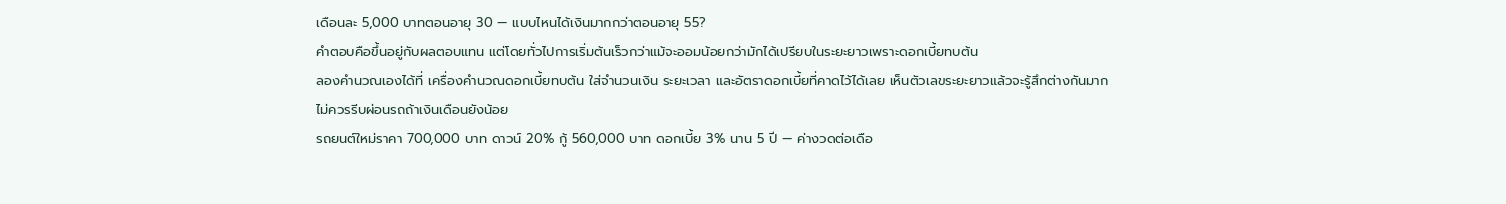เดือนละ 5,000 บาทตอนอายุ 30 — แบบไหนได้เงินมากกว่าตอนอายุ 55?
คำตอบคือขึ้นอยู่กับผลตอบแทน แต่โดยทั่วไปการเริ่มต้นเร็วกว่าแม้จะออมน้อยกว่ามักได้เปรียบในระยะยาวเพราะดอกเบี้ยทบต้น
ลองคำนวณเองได้ที่ เครื่องคำนวณดอกเบี้ยทบต้น ใส่จำนวนเงิน ระยะเวลา และอัตราดอกเบี้ยที่คาดไว้ได้เลย เห็นตัวเลขระยะยาวแล้วจะรู้สึกต่างกันมาก
ไม่ควรรีบผ่อนรถถ้าเงินเดือนยังน้อย
รถยนต์ใหม่ราคา 700,000 บาท ดาวน์ 20% กู้ 560,000 บาท ดอกเบี้ย 3% นาน 5 ปี — ค่างวดต่อเดือ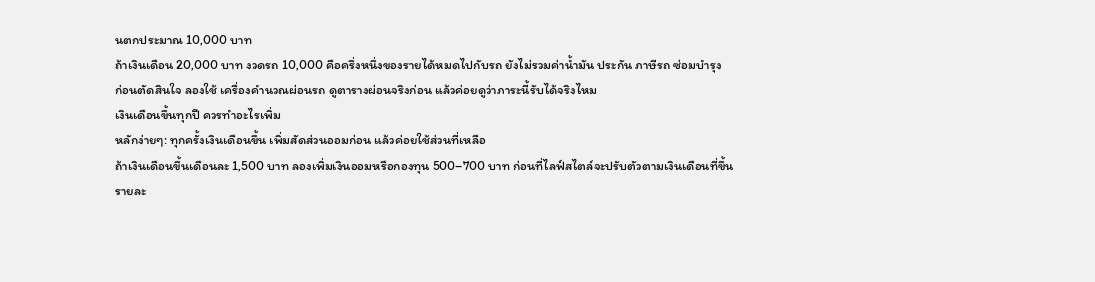นตกประมาณ 10,000 บาท
ถ้าเงินเดือน 20,000 บาท งวดรถ 10,000 คือครึ่งหนึ่งของรายได้หมดไปกับรถ ยังไม่รวมค่าน้ำมัน ประกัน ภาษีรถ ซ่อมบำรุง
ก่อนตัดสินใจ ลองใช้ เครื่องคำนวณผ่อนรถ ดูตารางผ่อนจริงก่อน แล้วค่อยดูว่าภาระนี้รับได้จริงไหม
เงินเดือนขึ้นทุกปี ควรทำอะไรเพิ่ม
หลักง่ายๆ: ทุกครั้งเงินเดือนขึ้น เพิ่มสัดส่วนออมก่อน แล้วค่อยใช้ส่วนที่เหลือ
ถ้าเงินเดือนขึ้นเดือนละ 1,500 บาท ลองเพิ่มเงินออมหรือกองทุน 500–700 บาท ก่อนที่ไลฟ์สไตล์จะปรับตัวตามเงินเดือนที่ขึ้น
รายละ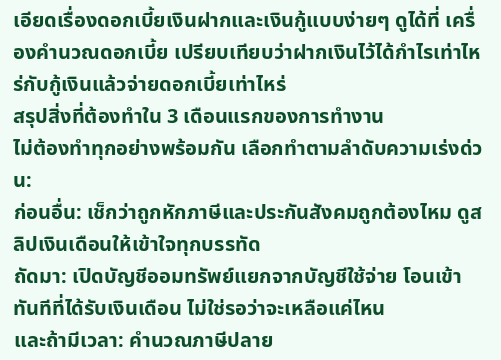เอียดเรื่องดอกเบี้ยเงินฝากและเงินกู้แบบง่ายๆ ดูได้ที่ เครื่องคำนวณดอกเบี้ย เปรียบเทียบว่าฝากเงินไว้ได้กำไรเท่าไหร่กับกู้เงินแล้วจ่ายดอกเบี้ยเท่าไหร่
สรุปสิ่งที่ต้องทำใน 3 เดือนแรกของการทำงาน
ไม่ต้องทำทุกอย่างพร้อมกัน เลือกทำตามลำดับความเร่งด่วน:
ก่อนอื่น: เช็กว่าถูกหักภาษีและประกันสังคมถูกต้องไหม ดูสลิปเงินเดือนให้เข้าใจทุกบรรทัด
ถัดมา: เปิดบัญชีออมทรัพย์แยกจากบัญชีใช้จ่าย โอนเข้าทันทีที่ได้รับเงินเดือน ไม่ใช่รอว่าจะเหลือแค่ไหน
และถ้ามีเวลา: คำนวณภาษีปลาย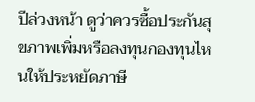ปีล่วงหน้า ดูว่าควรซื้อประกันสุขภาพเพิ่มหรือลงทุนกองทุนไหนให้ประหยัดภาษี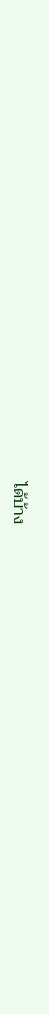ได้บ้าง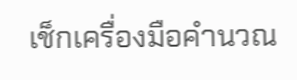เช็กเครื่องมือคำนวณ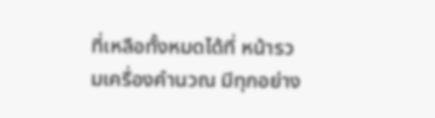ที่เหลือทั้งหมดได้ที่ หน้ารวมเครื่องคำนวณ มีทุกอย่าง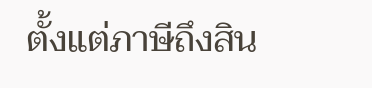ตั้งแต่ภาษีถึงสิน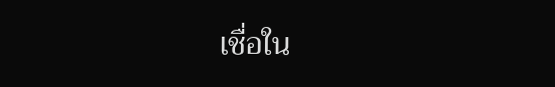เชื่อใน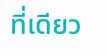ที่เดียว